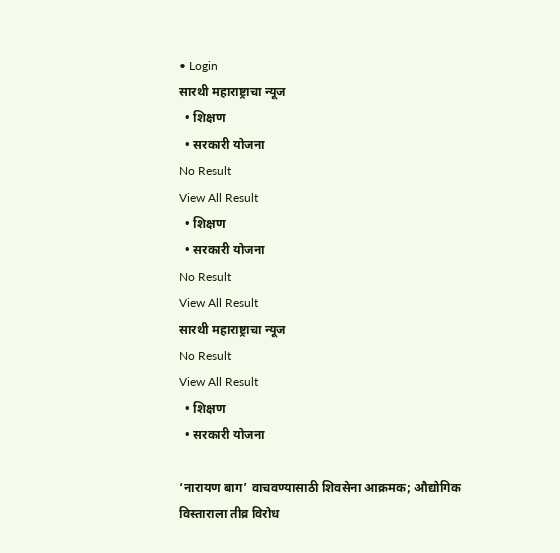• Login
सारथी महाराष्ट्राचा न्यूज
  • शिक्षण
  • सरकारी योजना
No Result
View All Result
  • शिक्षण
  • सरकारी योजना
No Result
View All Result
सारथी महाराष्ट्राचा न्यूज
No Result
View All Result
  • शिक्षण
  • सरकारी योजना

‘नारायण बाग’ वाचवण्यासाठी शिवसेना आक्रमक; औद्योगिक विस्ताराला तीव्र विरोध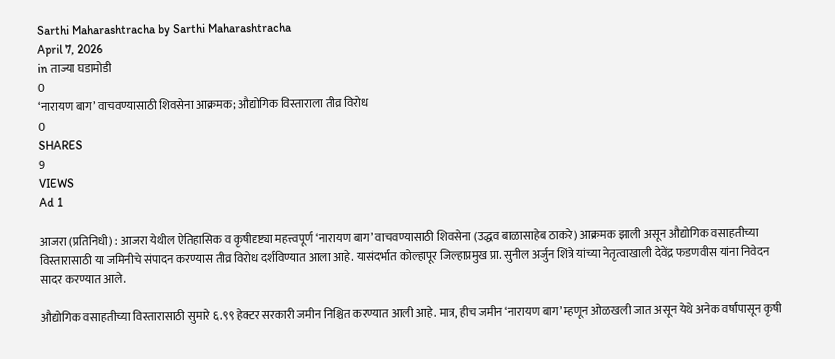Sarthi Maharashtracha by Sarthi Maharashtracha
April 7, 2026
in ताज्या घडामोडी
0
‘नारायण बाग’ वाचवण्यासाठी शिवसेना आक्रमक; औद्योगिक विस्ताराला तीव्र विरोध
0
SHARES
9
VIEWS
Ad 1

आजरा (प्रतिनिधी) : आजरा येथील ऐतिहासिक व कृषीदृष्ट्या महत्त्वपूर्ण ‘नारायण बाग’ वाचवण्यासाठी शिवसेना (उद्धव बाळासाहेब ठाकरे) आक्रमक झाली असून औद्योगिक वसाहतीच्या विस्तारासाठी या जमिनीचे संपादन करण्यास तीव्र विरोध दर्शविण्यात आला आहे. यासंदर्भात कोल्हापूर जिल्हाप्रमुख प्रा. सुनील अर्जुन शिंत्रे यांच्या नेतृत्वाखाली देवेंद्र फडणवीस यांना निवेदन सादर करण्यात आले.

औद्योगिक वसाहतीच्या विस्तारासाठी सुमारे ६.९९ हेक्टर सरकारी जमीन निश्चित करण्यात आली आहे. मात्र, हीच जमीन ‘नारायण बाग’ म्हणून ओळखली जात असून येथे अनेक वर्षांपासून कृषी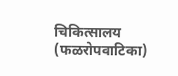चिकित्सालय (फळरोपवाटिका)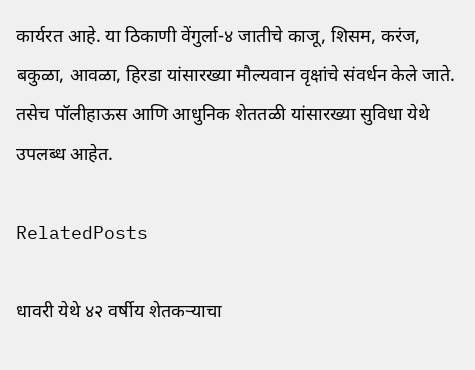कार्यरत आहे. या ठिकाणी वेंगुर्ला-४ जातीचे काजू, शिसम, करंज, बकुळा, आवळा, हिरडा यांसारख्या मौल्यवान वृक्षांचे संवर्धन केले जाते. तसेच पॉलीहाऊस आणि आधुनिक शेततळी यांसारख्या सुविधा येथे उपलब्ध आहेत.

RelatedPosts

धावरी येथे ४२ वर्षीय शेतकऱ्याचा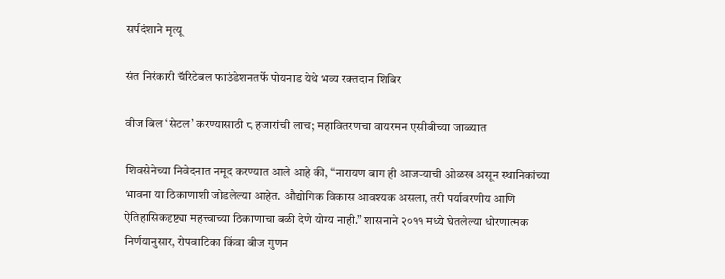सर्पदंशाने मृत्यू

संत निरंकारी चॅरिटेबल फाउंडेशनतर्फे पोयनाड येथे भव्य रक्तदान शिबिर

वीज बिल ‘सेटल’ करण्यासाठी ८ हजारांची लाच; महावितरणचा वायरमन एसीबीच्या जाळ्यात

शिवसेनेच्या निवेदनात नमूद करण्यात आले आहे की, “नारायण बाग ही आजऱ्याची ओळख असून स्थानिकांच्या भावना या ठिकाणाशी जोडलेल्या आहेत. औद्योगिक विकास आवश्यक असला, तरी पर्यावरणीय आणि ऐतिहासिकदृष्ट्या महत्त्वाच्या ठिकाणाचा बळी देणे योग्य नाही.” शासनाने २०११ मध्ये घेतलेल्या धोरणात्मक निर्णयानुसार, रोपवाटिका किंवा बीज गुणन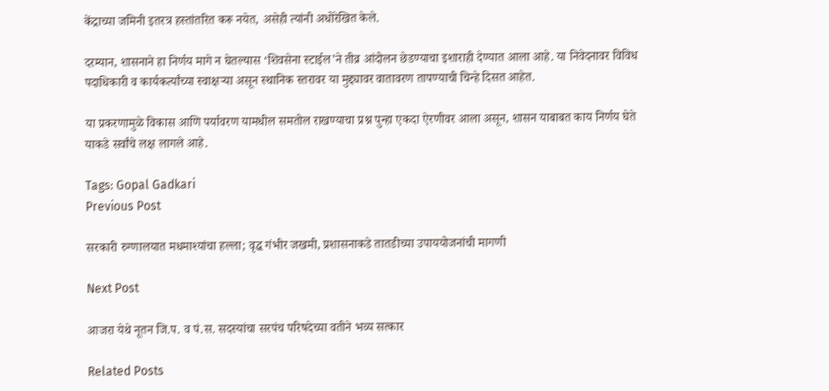केंद्राच्या जमिनी इतरत्र हस्तांतरित करू नयेत, असेही त्यांनी अधोरेखित केले.

दरम्यान, शासनाने हा निर्णय मागे न घेतल्यास ‘शिवसेना स्टाईल’ने तीव्र आंदोलन छेडण्याचा इशाराही देण्यात आला आहे. या निवेदनावर विविध पदाधिकारी व कार्यकर्त्यांच्या स्वाक्षऱ्या असून स्थानिक स्तरावर या मुद्द्यावर वातावरण तापण्याची चिन्हे दिसत आहेत.

या प्रकरणामुळे विकास आणि पर्यावरण यामधील समतोल राखण्याचा प्रश्न पुन्हा एकदा ऐरणीवर आला असून, शासन याबाबत काय निर्णय घेते याकडे सर्वांचे लक्ष लागले आहे.

Tags: Gopal Gadkari
Previous Post

सरकारी रुग्णालयात मधमाश्यांचा हल्ला; वृद्ध गंभीर जखमी, प्रशासनाकडे तातडीच्या उपाययोजनांची मागणी

Next Post

आजरा येथे नूतन जि.प. व पं.स. सदस्यांचा सरपंच परिषदेच्या वतीने भव्य सत्कार

Related Posts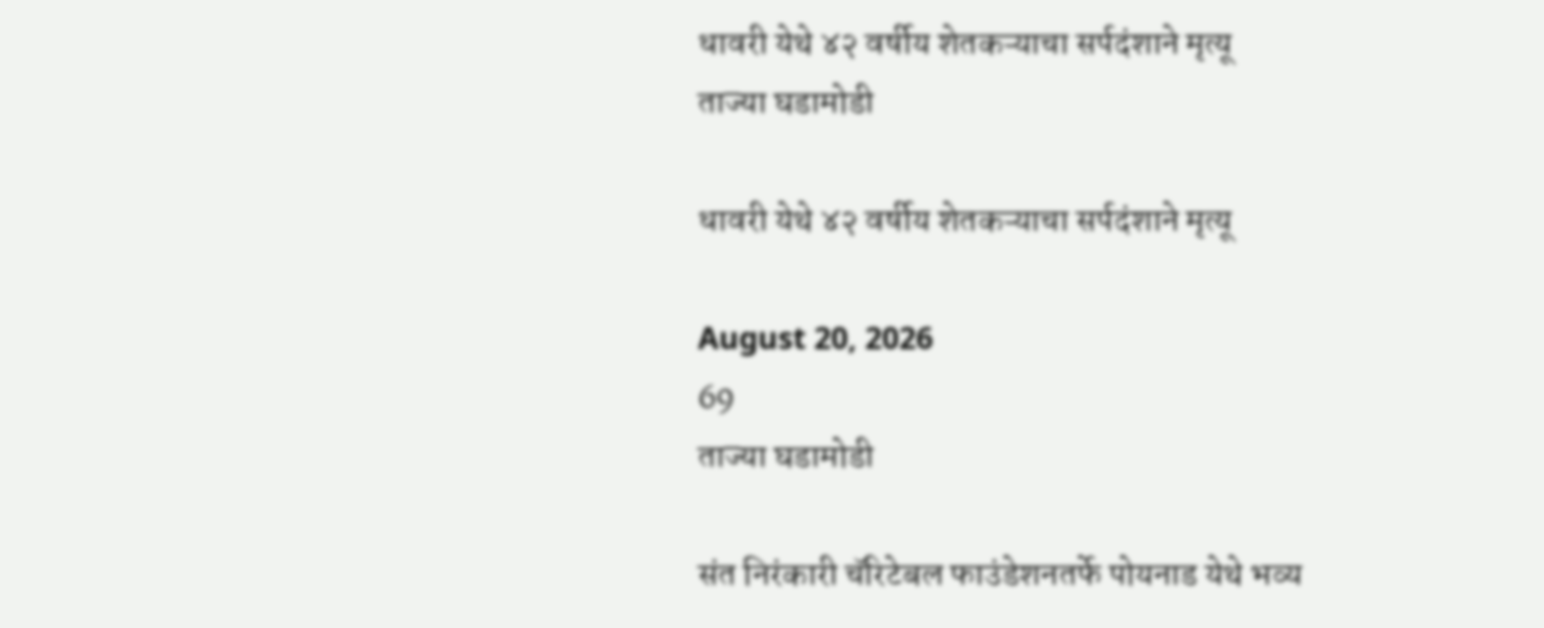धावरी येथे ४२ वर्षीय शेतकऱ्याचा सर्पदंशाने मृत्यू
ताज्या घडामोडी

धावरी येथे ४२ वर्षीय शेतकऱ्याचा सर्पदंशाने मृत्यू

August 20, 2026
69
ताज्या घडामोडी

संत निरंकारी चॅरिटेबल फाउंडेशनतर्फे पोयनाड येथे भव्य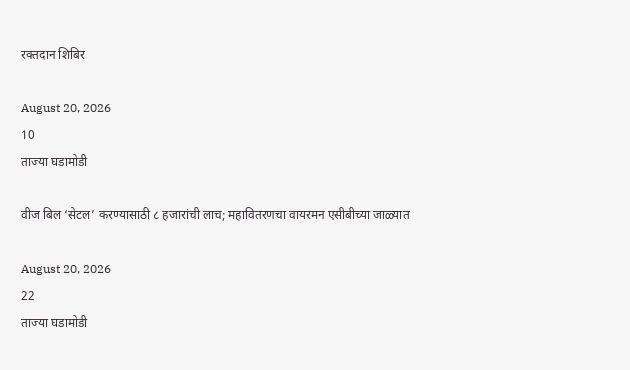रक्तदान शिबिर

August 20, 2026
10
ताज्या घडामोडी

वीज बिल ‘सेटल’ करण्यासाठी ८ हजारांची लाच; महावितरणचा वायरमन एसीबीच्या जाळ्यात

August 20, 2026
22
ताज्या घडामोडी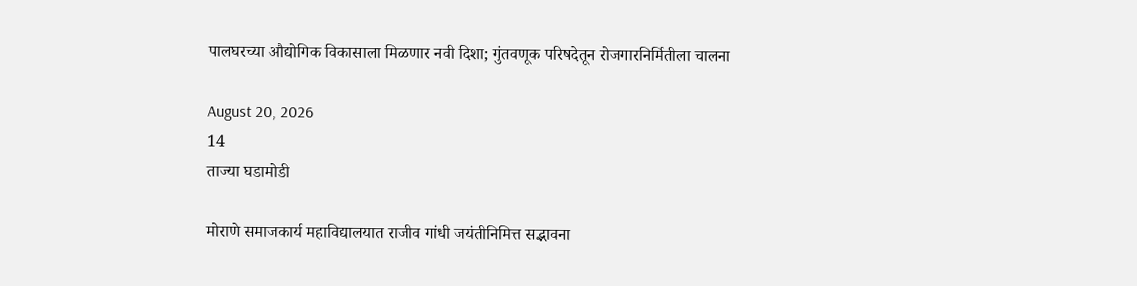पालघरच्या औद्योगिक विकासाला मिळणार नवी दिशा; गुंतवणूक परिषदेतून रोजगारनिर्मितीला चालना

August 20, 2026
14
ताज्या घडामोडी

मोराणे समाजकार्य महाविद्यालयात राजीव गांधी जयंतीनिमित्त सद्भावना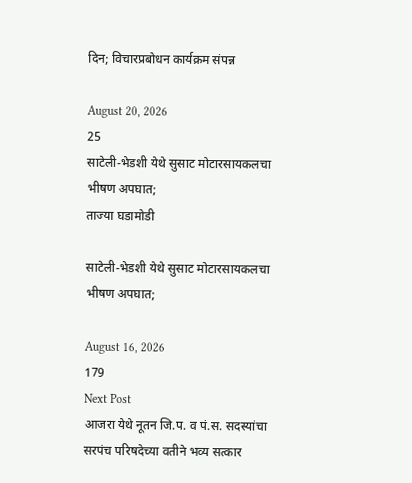दिन; विचारप्रबोधन कार्यक्रम संपन्न

August 20, 2026
25
साटेली-भेडशी येथे सुसाट मोटारसायकलचा भीषण अपघात;
ताज्या घडामोडी

साटेली-भेडशी येथे सुसाट मोटारसायकलचा भीषण अपघात;

August 16, 2026
179
Next Post
आजरा येथे नूतन जि.प. व पं.स. सदस्यांचा सरपंच परिषदेच्या वतीने भव्य सत्कार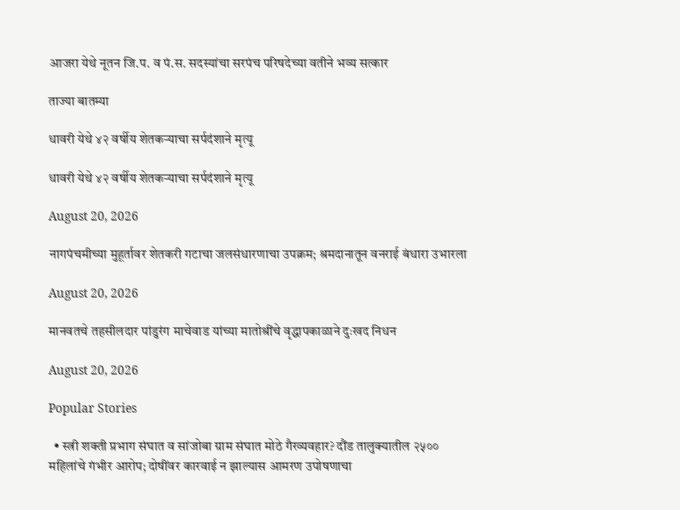आजरा येथे नूतन जि.प. व पं.स. सदस्यांचा सरपंच परिषदेच्या वतीने भव्य सत्कार

ताज्या बातम्या

धावरी येथे ४२ वर्षीय शेतकऱ्याचा सर्पदंशाने मृत्यू

धावरी येथे ४२ वर्षीय शेतकऱ्याचा सर्पदंशाने मृत्यू

August 20, 2026

नागपंचमीच्या मुहूर्तावर शेतकरी गटाचा जलसंधारणाचा उपक्रम; श्रमदानातून वनराई बंधारा उभारला

August 20, 2026

मानवतचे तहसीलदार पांडुरंग माचेवाड यांच्या मातोश्रींचे वृद्धापकाळाने दुःखद निधन

August 20, 2026

Popular Stories

  • स्त्री शक्ती प्रभाग संघात व सांजोबा ग्राम संघात मोठे गैरव्यवहार? दौंड तालुक्यातील २५०० महिलांचे गंभीर आरोप; दोषींवर कारवाई न झाल्यास आमरण उपोषणाचा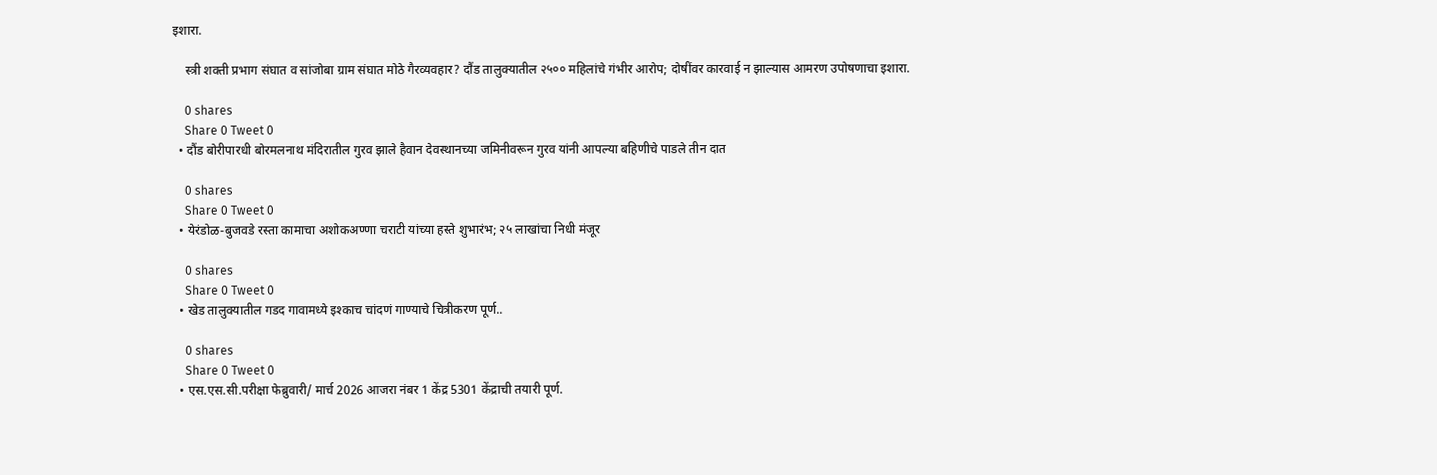इशारा.

    स्त्री शक्ती प्रभाग संघात व सांजोबा ग्राम संघात मोठे गैरव्यवहार? दौंड तालुक्यातील २५०० महिलांचे गंभीर आरोप; दोषींवर कारवाई न झाल्यास आमरण उपोषणाचा इशारा.

    0 shares
    Share 0 Tweet 0
  • दौंड बोरीपारधी बोरमलनाथ मंदिरातील गुरव झाले हैवान देवस्थानच्या जमिनीवरून गुरव यांनी आपल्या बहिणीचे पाडले तीन दात

    0 shares
    Share 0 Tweet 0
  • येरंडोळ-बुजवडे रस्ता कामाचा अशोकअण्णा चराटी यांच्या हस्ते शुभारंभ; २५ लाखांचा निधी मंजूर

    0 shares
    Share 0 Tweet 0
  • खेड तालुक्यातील गडद गावामध्ये इश्काच चांदणं गाण्याचे चित्रीकरण पूर्ण..

    0 shares
    Share 0 Tweet 0
  • एस.एस.सी.परीक्षा फेब्रुवारी/ मार्च 2026 आजरा नंबर 1 केंद्र 5301 केंद्राची तयारी पूर्ण.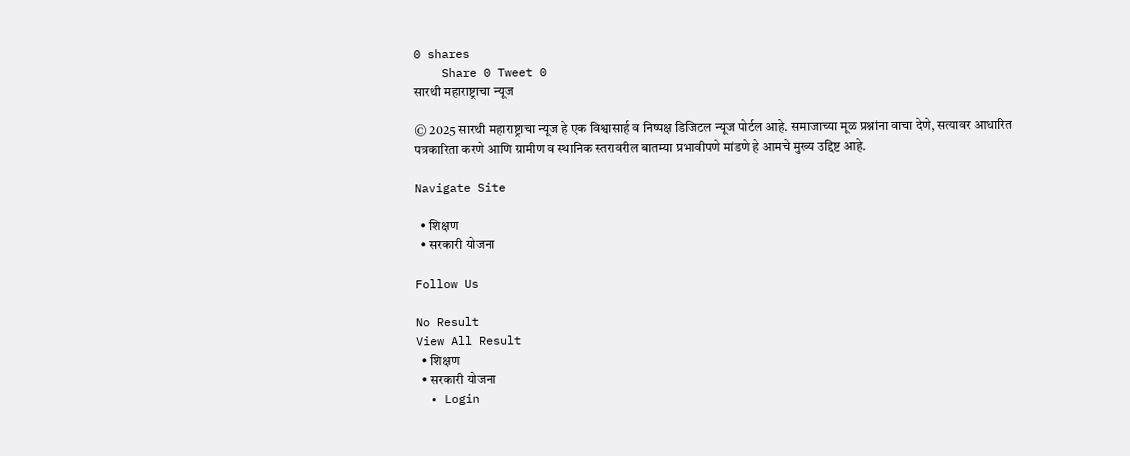0 shares
    Share 0 Tweet 0
सारथी महाराष्ट्राचा न्यूज

© 2025 सारथी महाराष्ट्राचा न्यूज हे एक विश्वासार्ह व निष्पक्ष डिजिटल न्यूज पोर्टल आहे. समाजाच्या मूळ प्रश्नांना वाचा देणे, सत्यावर आधारित पत्रकारिता करणे आणि ग्रामीण व स्थानिक स्तरावरील बातम्या प्रभावीपणे मांडणे हे आमचे मुख्य उद्दिष्ट आहे.

Navigate Site

  • शिक्षण
  • सरकारी योजना

Follow Us

No Result
View All Result
  • शिक्षण
  • सरकारी योजना
  • Login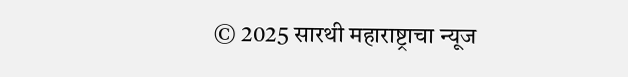© 2025 सारथी महाराष्ट्राचा न्यूज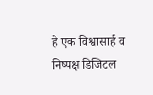हे एक विश्वासार्ह व निष्पक्ष डिजिटल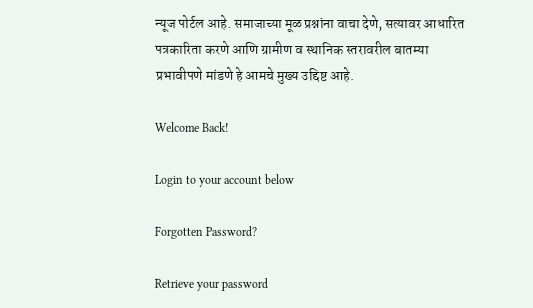न्यूज पोर्टल आहे. समाजाच्या मूळ प्रश्नांना वाचा देणे, सत्यावर आधारित पत्रकारिता करणे आणि ग्रामीण व स्थानिक स्तरावरील बातम्या प्रभावीपणे मांडणे हे आमचे मुख्य उद्दिष्ट आहे.

Welcome Back!

Login to your account below

Forgotten Password?

Retrieve your password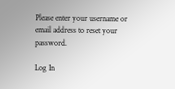Please enter your username or email address to reset your password.

Log In